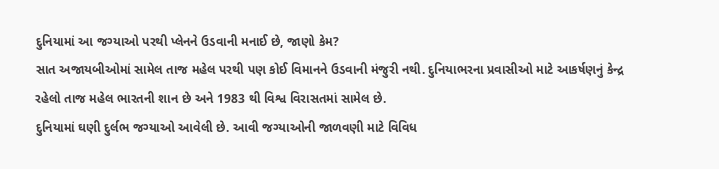દુનિયામાં આ જગ્યાઓ પરથી પ્લેનને ઉડવાની મનાઈ છે, જાણો કેમ?
સાત અજાયબીઓમાં સામેલ તાજ મહેલ પરથી પણ કોઈ વિમાનને ઉડવાની મંજુરી નથી. દુનિયાભરના પ્રવાસીઓ માટે આકર્ષણનું કેન્દ્ર રહેલો તાજ મહેલ ભારતની શાન છે અને 1983 થી વિશ્વ વિરાસતમાં સામેલ છે.
દુનિયામાં ઘણી દુર્લભ જગ્યાઓ આવેલી છે. આવી જગ્યાઓની જાળવણી માટે વિવિધ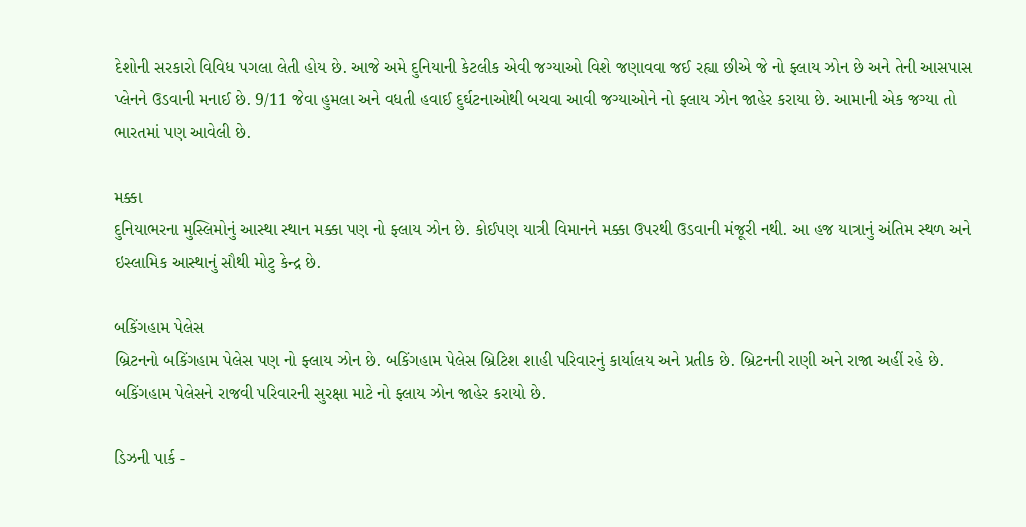દેશોની સરકારો વિવિધ પગલા લેતી હોય છે. આજે અમે દુનિયાની કેટલીક એવી જગ્યાઓ વિશે જણાવવા જઈ રહ્યા છીએ જે નો ફ્લાય ઝોન છે અને તેની આસપાસ પ્લેનને ઉડવાની મનાઈ છે. 9/11 જેવા હુમલા અને વધતી હવાઈ દુર્ઘટનાઓથી બચવા આવી જગ્યાઓને નો ફ્લાય ઝોન જાહેર કરાયા છે. આમાની એક જગ્યા તો ભારતમાં પણ આવેલી છે.

મક્કા
દુનિયાભરના મુસ્લિમોનું આસ્થા સ્થાન મક્કા પણ નો ફ્લાય ઝોન છે. કોઈપણ યાત્રી વિમાનને મક્કા ઉપરથી ઉડવાની મંજૂરી નથી. આ હજ યાત્રાનું અંતિમ સ્થળ અને ઇસ્લામિક આસ્થાનું સૌથી મોટુ કેન્દ્ર છે.

બકિંગહામ પેલેસ
બ્રિટનનો બકિંગહામ પેલેસ પણ નો ફ્લાય ઝોન છે. બકિંગહામ પેલેસ બ્રિટિશ શાહી પરિવારનું કાર્યાલય અને પ્રતીક છે. બ્રિટનની રાણી અને રાજા અહીં રહે છે. બકિંગહામ પેલેસને રાજવી પરિવારની સુરક્ષા માટે નો ફ્લાય ઝોન જાહેર કરાયો છે.

ડિઝની પાર્ક -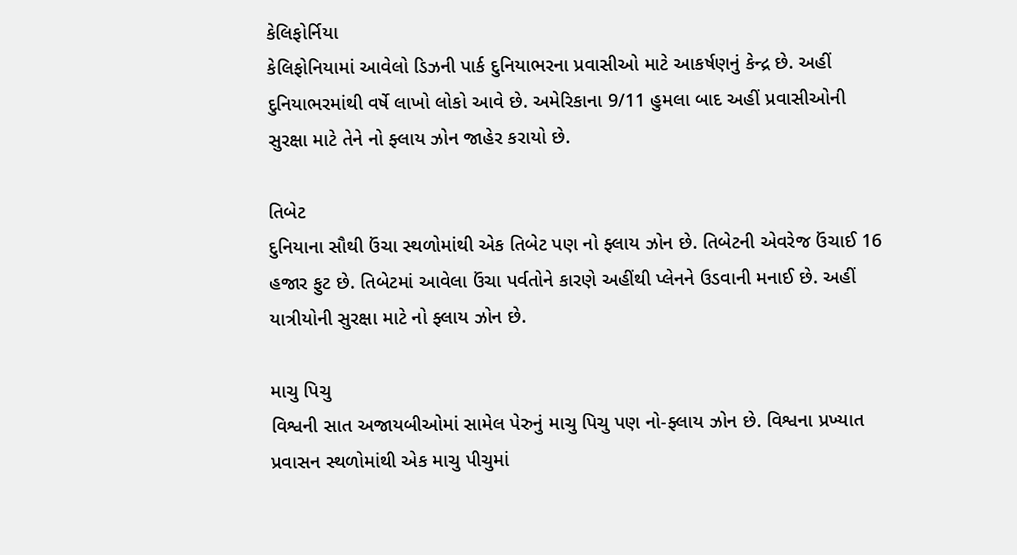કેલિફોર્નિયા
કેલિફોનિયામાં આવેલો ડિઝની પાર્ક દુનિયાભરના પ્રવાસીઓ માટે આકર્ષણનું કેન્દ્ર છે. અહીં દુનિયાભરમાંથી વર્ષે લાખો લોકો આવે છે. અમેરિકાના 9/11 હુમલા બાદ અહીં પ્રવાસીઓની સુરક્ષા માટે તેને નો ફ્લાય ઝોન જાહેર કરાયો છે.

તિબેટ
દુનિયાના સૌથી ઉંચા સ્થળોમાંથી એક તિબેટ પણ નો ફ્લાય ઝોન છે. તિબેટની એવરેજ ઉંચાઈ 16 હજાર ફુટ છે. તિબેટમાં આવેલા ઉંચા પર્વતોને કારણે અહીંથી પ્લેનને ઉડવાની મનાઈ છે. અહીં યાત્રીયોની સુરક્ષા માટે નો ફ્લાય ઝોન છે.

માચુ પિચુ
વિશ્વની સાત અજાયબીઓમાં સામેલ પેરુનું માચુ પિચુ પણ નો-ફ્લાય ઝોન છે. વિશ્વના પ્રખ્યાત પ્રવાસન સ્થળોમાંથી એક માચુ પીચુમાં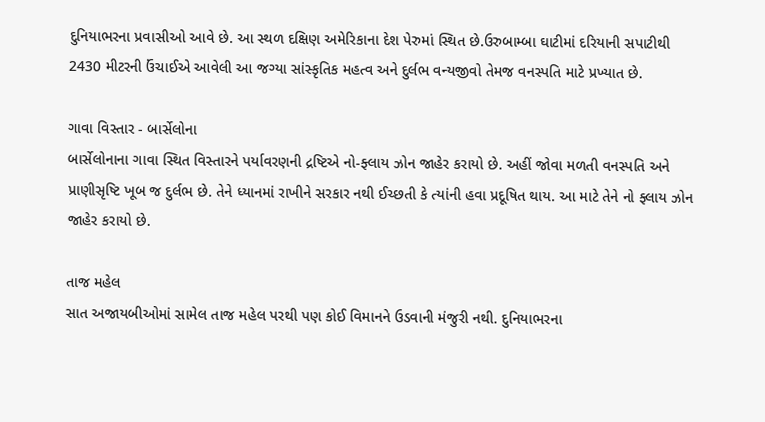દુનિયાભરના પ્રવાસીઓ આવે છે. આ સ્થળ દક્ષિણ અમેરિકાના દેશ પેરુમાં સ્થિત છે.ઉરુબામ્બા ઘાટીમાં દરિયાની સપાટીથી 2430 મીટરની ઉંચાઈએ આવેલી આ જગ્યા સાંસ્કૃતિક મહત્વ અને દુર્લભ વન્યજીવો તેમજ વનસ્પતિ માટે પ્રખ્યાત છે.

ગાવા વિસ્તાર - બાર્સેલોના
બાર્સેલોનાના ગાવા સ્થિત વિસ્તારને પર્યાવરણની દ્રષ્ટિએ નો-ફ્લાય ઝોન જાહેર કરાયો છે. અહીં જોવા મળતી વનસ્પતિ અને પ્રાણીસૃષ્ટિ ખૂબ જ દુર્લભ છે. તેને ધ્યાનમાં રાખીને સરકાર નથી ઈચ્છતી કે ત્યાંની હવા પ્રદૂષિત થાય. આ માટે તેને નો ફ્લાય ઝોન જાહેર કરાયો છે.

તાજ મહેલ
સાત અજાયબીઓમાં સામેલ તાજ મહેલ પરથી પણ કોઈ વિમાનને ઉડવાની મંજુરી નથી. દુનિયાભરના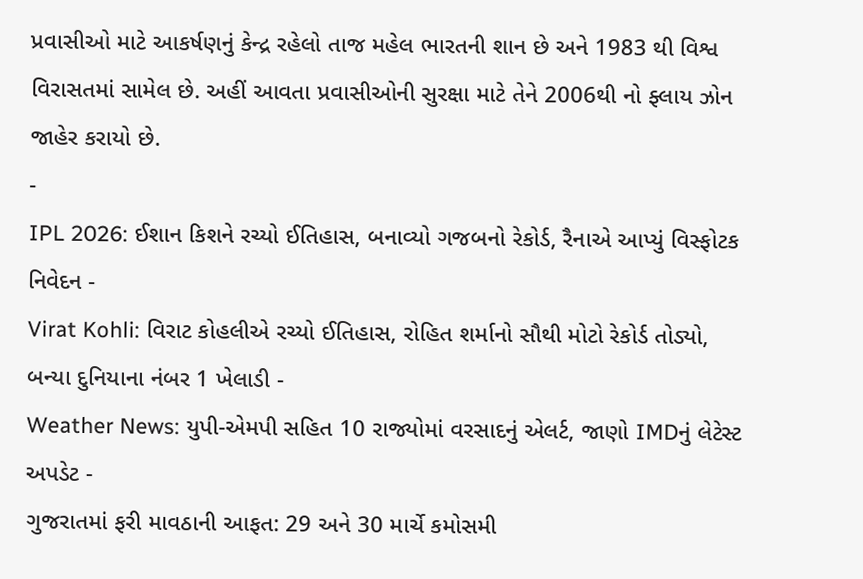પ્રવાસીઓ માટે આકર્ષણનું કેન્દ્ર રહેલો તાજ મહેલ ભારતની શાન છે અને 1983 થી વિશ્વ વિરાસતમાં સામેલ છે. અહીં આવતા પ્રવાસીઓની સુરક્ષા માટે તેને 2006થી નો ફ્લાય ઝોન જાહેર કરાયો છે.
-
IPL 2026: ઈશાન કિશને રચ્યો ઈતિહાસ, બનાવ્યો ગજબનો રેકોર્ડ, રૈનાએ આપ્યું વિસ્ફોટક નિવેદન -
Virat Kohli: વિરાટ કોહલીએ રચ્યો ઈતિહાસ, રોહિત શર્માનો સૌથી મોટો રેકોર્ડ તોડ્યો, બન્યા દુનિયાના નંબર 1 ખેલાડી -
Weather News: યુપી-એમપી સહિત 10 રાજ્યોમાં વરસાદનું એલર્ટ, જાણો IMDનું લેટેસ્ટ અપડેટ -
ગુજરાતમાં ફરી માવઠાની આફત: 29 અને 30 માર્ચે કમોસમી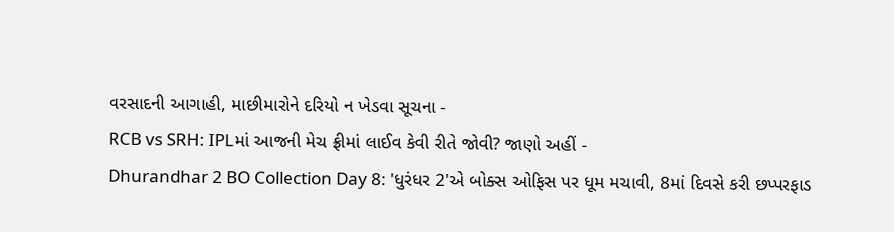વરસાદની આગાહી, માછીમારોને દરિયો ન ખેડવા સૂચના -
RCB vs SRH: IPLમાં આજની મેચ ફ્રીમાં લાઈવ કેવી રીતે જોવી? જાણો અહીં -
Dhurandhar 2 BO Collection Day 8: 'ધુરંધર 2'એ બોક્સ ઓફિસ પર ધૂમ મચાવી, 8માં દિવસે કરી છપ્પરફાડ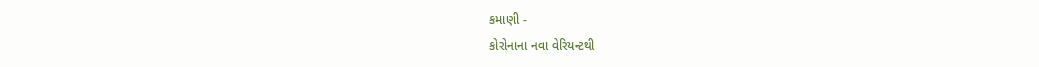કમાણી -
કોરોનાના નવા વેરિયન્ટથી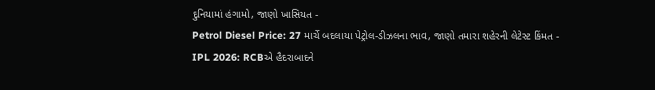દુનિયામાં હંગામો, જાણો ખાસિયત -
Petrol Diesel Price: 27 માર્ચે બદલાયા પેટ્રોલ-ડીઝલના ભાવ, જાણો તમારા શહેરની લેટેસ્ટ કિંમત -
IPL 2026: RCBએ હૈદરાબાદને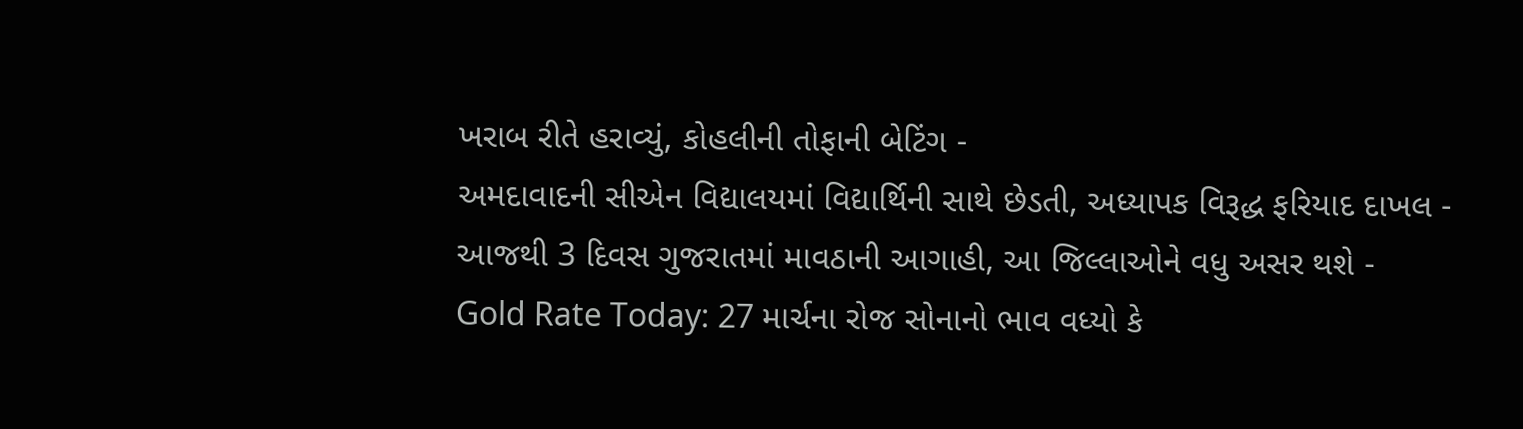ખરાબ રીતે હરાવ્યું, કોહલીની તોફાની બેટિંગ -
અમદાવાદની સીએન વિદ્યાલયમાં વિદ્યાર્થિની સાથે છેડતી, અધ્યાપક વિરૂદ્ધ ફરિયાદ દાખલ -
આજથી 3 દિવસ ગુજરાતમાં માવઠાની આગાહી, આ જિલ્લાઓને વધુ અસર થશે -
Gold Rate Today: 27 માર્ચના રોજ સોનાનો ભાવ વધ્યો કે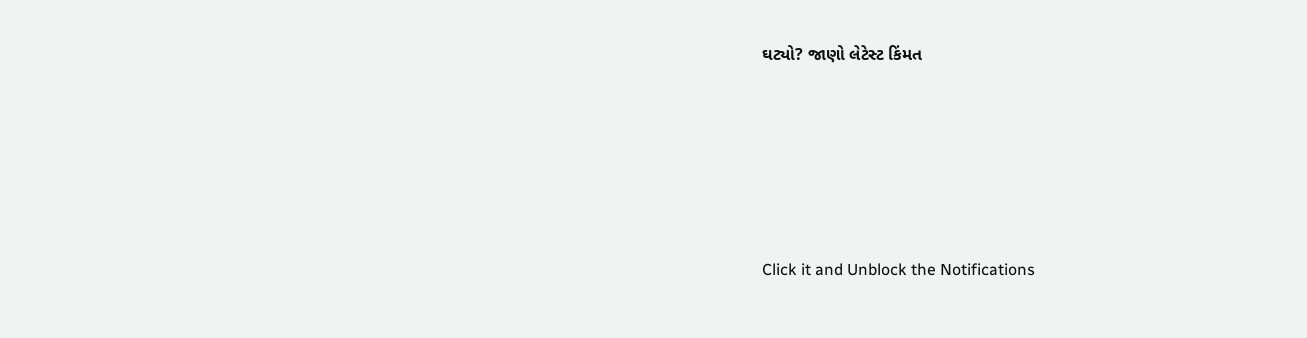ઘટ્યો? જાણો લેટેસ્ટ કિંમત









Click it and Unblock the Notifications